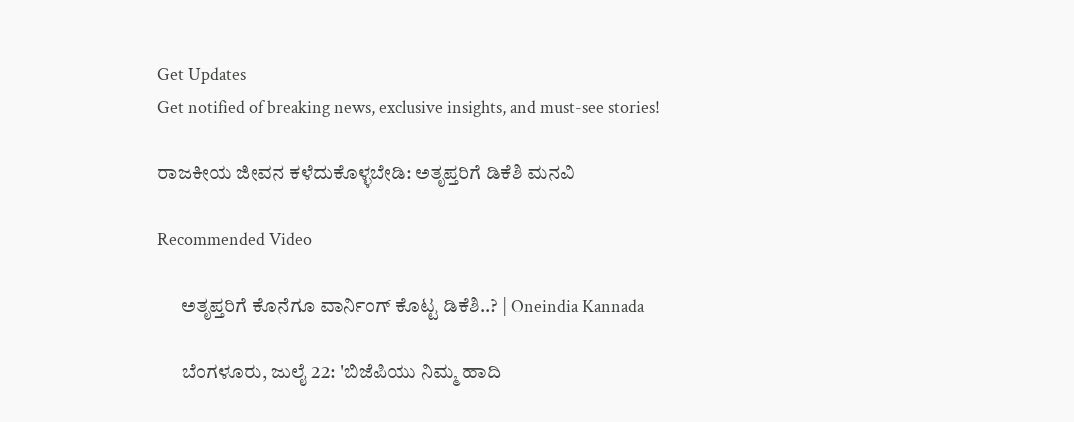Get Updates
Get notified of breaking news, exclusive insights, and must-see stories!

ರಾಜಕೀಯ ಜೀವನ ಕಳೆದುಕೊಳ್ಳಬೇಡಿ: ಅತೃಪ್ತರಿಗೆ ಡಿಕೆಶಿ ಮನವಿ

Recommended Video

      ಅತೃಪ್ತರಿಗೆ ಕೊನೆಗೂ ವಾರ್ನಿಂಗ್ ಕೊಟ್ಟ ಡಿಕೆಶಿ..? | Oneindia Kannada

      ಬೆಂಗಳೂರು, ಜುಲೈ 22: 'ಬಿಜೆಪಿಯು ನಿಮ್ಮ ಹಾದಿ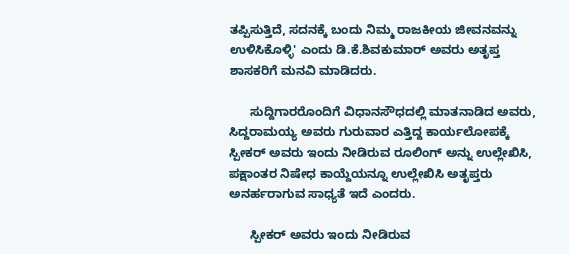ತಪ್ಪಿಸುತ್ತಿದೆ, ಸದನಕ್ಕೆ ಬಂದು ನಿಮ್ಮ ರಾಜಕೀಯ ಜೀವನವನ್ನು ಉಳಿಸಿಕೊಳ್ಳಿ' ಎಂದು ಡಿ.ಕೆ.ಶಿವಕುಮಾರ್ ಅವರು ಅತೃಪ್ತ ಶಾಸಕರಿಗೆ ಮನವಿ ಮಾಡಿದರು.

      ಸುದ್ದಿಗಾರರೊಂದಿಗೆ ವಿಧಾನಸೌಧದಲ್ಲಿ ಮಾತನಾಡಿದ ಅವರು, ಸಿದ್ದರಾಮಯ್ಯ ಅವರು ಗುರುವಾರ ಎತ್ತಿದ್ದ ಕಾರ್ಯಲೋಪಕ್ಕೆ ಸ್ಪೀಕರ್ ಅವರು ಇಂದು ನೀಡಿರುವ ರೂಲಿಂಗ್ ಅನ್ನು ಉಲ್ಲೇಖಿಸಿ, ಪಕ್ಷಾಂತರ ನಿಷೇಧ ಕಾಯ್ದೆಯನ್ನೂ ಉಲ್ಲೇಖಿಸಿ ಅತೃಪ್ತರು ಅನರ್ಹರಾಗುವ ಸಾಧ್ಯತೆ ಇದೆ ಎಂದರು.

      ಸ್ಪೀಕರ್ ಅವರು ಇಂದು ನೀಡಿರುವ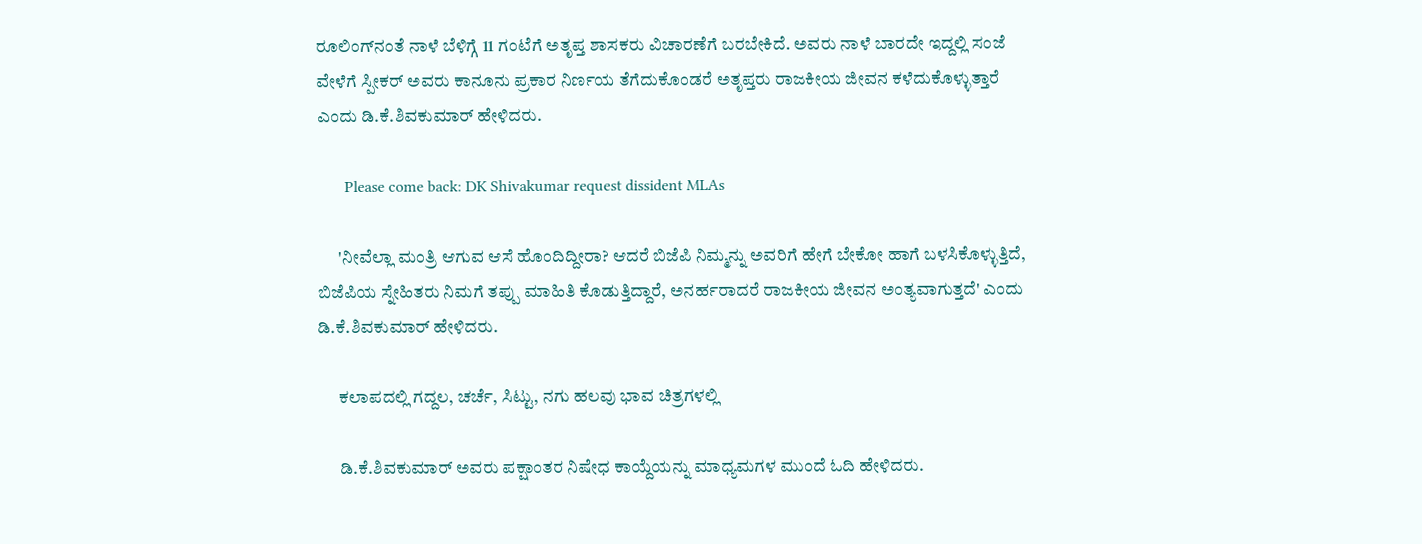ರೂಲಿಂಗ್‌ನಂತೆ ನಾಳೆ ಬೆಳಿಗ್ಗೆ 11 ಗಂಟೆಗೆ ಅತೃಪ್ತ ಶಾಸಕರು ವಿಚಾರಣೆಗೆ ಬರಬೇಕಿದೆ. ಅವರು ನಾಳೆ ಬಾರದೇ ಇದ್ದಲ್ಲಿ ಸಂಜೆ ವೇಳೆಗೆ ಸ್ಪೀಕರ್ ಅವರು ಕಾನೂನು ಪ್ರಕಾರ ನಿರ್ಣಯ ತೆಗೆದುಕೊಂಡರೆ ಅತೃಪ್ತರು ರಾಜಕೀಯ ಜೀವನ ಕಳೆದುಕೊಳ್ಳುತ್ತಾರೆ ಎಂದು ಡಿ.ಕೆ.ಶಿವಕುಮಾರ್ ಹೇಳಿದರು.

       Please come back: DK Shivakumar request dissident MLAs

      'ನೀವೆಲ್ಲಾ ಮಂತ್ರಿ ಆಗುವ ಆಸೆ ಹೊಂದಿದ್ದೀರಾ? ಆದರೆ ಬಿಜೆಪಿ ನಿಮ್ಮನ್ನು ಅವರಿಗೆ ಹೇಗೆ ಬೇಕೋ ಹಾಗೆ ಬಳಸಿಕೊಳ್ಳುತ್ತಿದೆ, ಬಿಜೆಪಿಯ ಸ್ನೇಹಿತರು ನಿಮಗೆ ತಪ್ಪು ಮಾಹಿತಿ ಕೊಡುತ್ತಿದ್ದಾರೆ, ಅನರ್ಹರಾದರೆ ರಾಜಕೀಯ ಜೀವನ ಅಂತ್ಯವಾಗುತ್ತದೆ' ಎಂದು ಡಿ.ಕೆ.ಶಿವಕುಮಾರ್ ಹೇಳಿದರು.

      ಕಲಾಪದಲ್ಲಿ ಗದ್ದಲ, ಚರ್ಚೆ, ಸಿಟ್ಟು, ನಗು ಹಲವು ಭಾವ ಚಿತ್ರಗಳಲ್ಲಿ

      ಡಿ.ಕೆ.ಶಿವಕುಮಾರ್ ಅವರು ಪಕ್ಷಾಂತರ ನಿಷೇಧ ಕಾಯ್ದೆಯನ್ನು ಮಾಧ್ಯಮಗಳ ಮುಂದೆ ಓದಿ ಹೇಳಿದರು.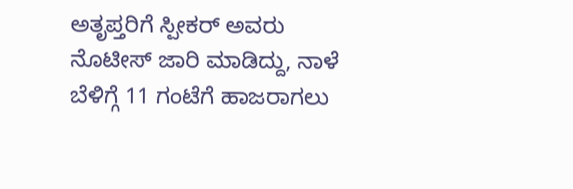ಅತೃಪ್ತರಿಗೆ ಸ್ಪೀಕರ್ ಅವರು ನೊಟೀಸ್ ಜಾರಿ ಮಾಡಿದ್ದು, ನಾಳೆ ಬೆಳಿಗ್ಗೆ 11 ಗಂಟೆಗೆ ಹಾಜರಾಗಲು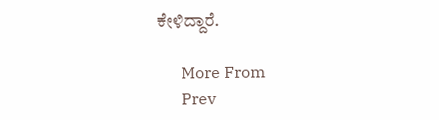ಕೇಳಿದ್ದಾರೆ.

      More From
      Prev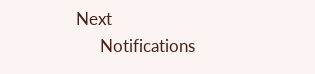Next
      Notifications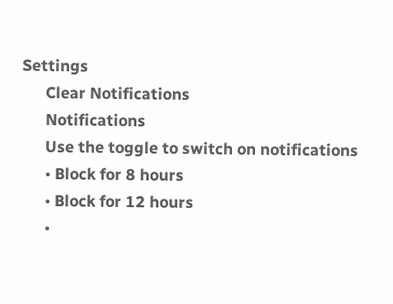Settings
      Clear Notifications
      Notifications
      Use the toggle to switch on notifications
      • Block for 8 hours
      • Block for 12 hours
      •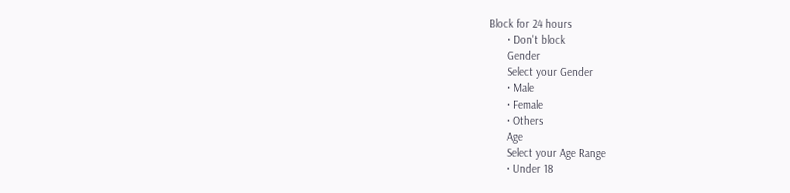Block for 24 hours
      • Don't block
      Gender
      Select your Gender
      • Male
      • Female
      • Others
      Age
      Select your Age Range
      • Under 18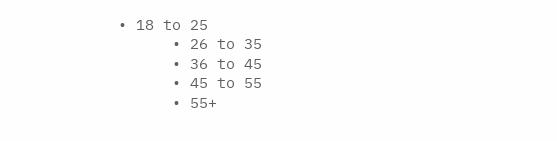• 18 to 25
      • 26 to 35
      • 36 to 45
      • 45 to 55
      • 55+